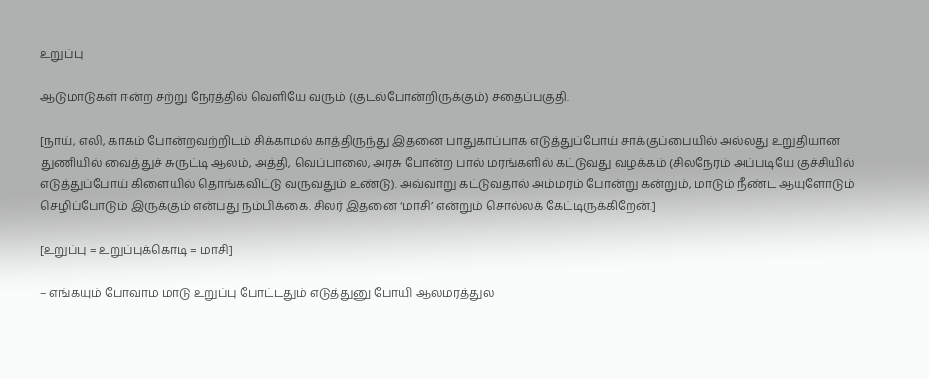உறுப்பு

ஆடுமாடுகள் ஈன்ற சற்று நேரத்தில் வெளியே வரும் (குடல்போன்றிருக்கும்) சதைப்பகுதி.

[நாய், எலி, காகம் போன்றவற்றிடம் சிக்காமல் காத்திருந்து இதனை பாதுகாப்பாக எடுத்துப்போய் சாக்குப்பையில் அல்லது உறுதியான துணியில் வைத்துச் சுருட்டி ஆலம், அத்தி, வெப்பாலை, அரசு போன்ற பால் மரங்களில் கட்டுவது வழக்கம் (சிலநேரம் அப்படியே குச்சியில் எடுத்துப்போய் கிளையில் தொங்கவிட்டு வருவதும் உண்டு). அவ்வாறு கட்டுவதால் அம்மரம் போன்று கன்றும், மாடும் நீண்ட ஆயுளோடும் செழிப்போடும் இருக்கும் என்பது நம்பிக்கை. சிலர் இதனை ‘மாசி’ என்றும் சொல்லக் கேட்டிருக்கிறேன்.]

[உறுப்பு = உறுப்புக்கொடி = மாசி]

– எங்கயும் போவாம மாடு உறுப்பு போட்டதும் எடுத்துனு போயி ஆலமரத்துல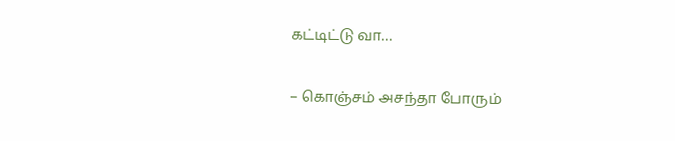கட்டிட்டு வா…

– கொஞ்சம் அசந்தா போரும்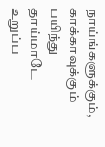நாய்ங்களுக்கும், காக்காவுக்கும் பயிந்து தாய்மாடே உறுப்ப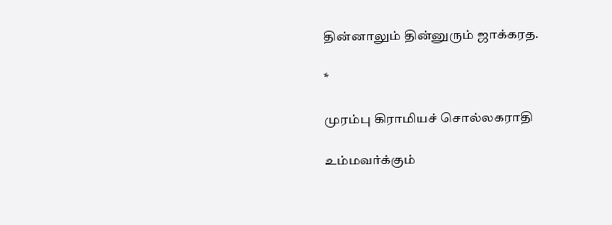தின்னாலும் தின்னுரும் ஜாக்கரத.

*

முரம்பு கிராமியச் சொல்லகராதி

உம்மவர்க்கும்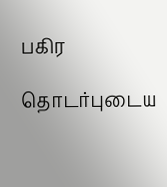பகிர

தொடர்புடைய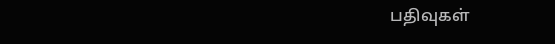பதிவுகள்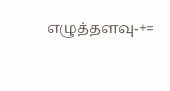எழுத்தளவு-+=